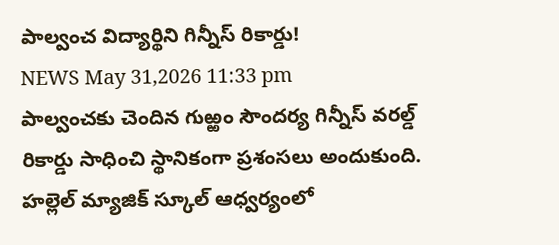పాల్వంచ విద్యార్థిని గిన్నీస్ రికార్డు!
NEWS May 31,2026 11:33 pm
పాల్వంచకు చెందిన గుఱ్ఱం సౌందర్య గిన్నీస్ వరల్డ్ రికార్డు సాధించి స్థానికంగా ప్రశంసలు అందుకుంది. హల్లెల్ మ్యాజిక్ స్కూల్ ఆధ్వర్యంలో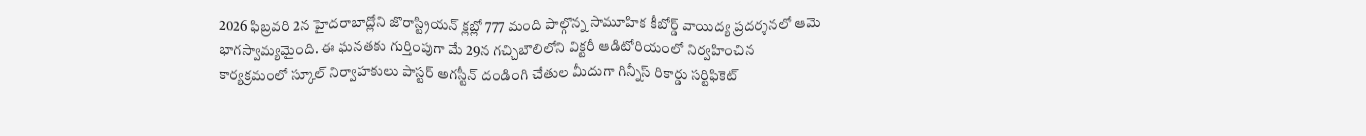2026 ఫిబ్రవరి 2న హైదరాబాద్లోని జొరాస్ట్రియన్ క్లబ్లో 777 మంది పాల్గొన్న సామూహిక కీబోర్డ్ వాయిద్య ప్రదర్శనలో ఆమె భాగస్వామ్యమైంది. ఈ ఘనతకు గుర్తింపుగా మే 29న గచ్చిబౌలిలోని విక్టరీ ఆడిటోరియంలో నిర్వహించిన కార్యక్రమంలో స్కూల్ నిర్వాహకులు పాస్టర్ అగస్టీన్ దండింగి చేతుల మీదుగా గిన్నీస్ రికార్డు సర్టిఫికెట్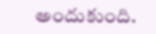అందుకుంది.